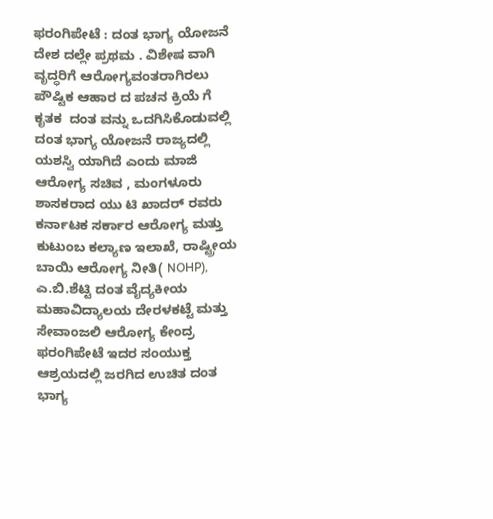ಫರಂಗಿಪೇಟೆ : ದಂತ ಭಾಗ್ಯ ಯೋಜನೆ ದೇಶ ದಲ್ಲೇ ಪ್ರಥಮ . ವಿಶೇಷ ವಾಗಿ ವೃದ್ಧರಿಗೆ ಆರೋಗ್ಯವಂತರಾಗಿರಲು ಪೌಷ್ಟಿಕ ಆಹಾರ ದ ಪಚನ ಕ್ರಿಯೆ ಗೆ ಕೃತಕ  ದಂತ ವನ್ನು ಒದಗಿಸಿಕೊಡುವಲ್ಲಿ ದಂತ ಭಾಗ್ಯ ಯೋಜನೆ ರಾಜ್ಯದಲ್ಲಿ ಯಶಸ್ವಿ ಯಾಗಿದೆ ಎಂದು ಮಾಜಿ ಆರೋಗ್ಯ ಸಚಿವ , ಮಂಗಳೂರು ಶಾಸಕರಾದ ಯು ಟಿ ಖಾದರ್ ರವರು  ಕರ್ನಾಟಕ ಸರ್ಕಾರ ಆರೋಗ್ಯ ಮತ್ತು ಕುಟುಂಬ ಕಲ್ಯಾಣ ಇಲಾಖೆ, ರಾಷ್ಟ್ರೀಯ ಬಾಯಿ ಆರೋಗ್ಯ ನೀತಿ( NOHP), ಎ.ಬಿ.ಶೆಟ್ಟಿ ದಂತ ವೈದ್ಯಕೀಯ ಮಹಾವಿದ್ಯಾಲಯ ದೇರಳಕಟ್ಟೆ ಮತ್ತು ಸೇವಾಂಜಲಿ ಆರೋಗ್ಯ ಕೇಂದ್ರ ಫರಂಗಿಪೇಟೆ ಇದರ ಸಂಯುಕ್ತ ಆಶ್ರಯದಲ್ಲಿ ಜರಗಿದ ಉಚಿತ ದಂತ ಭಾಗ್ಯ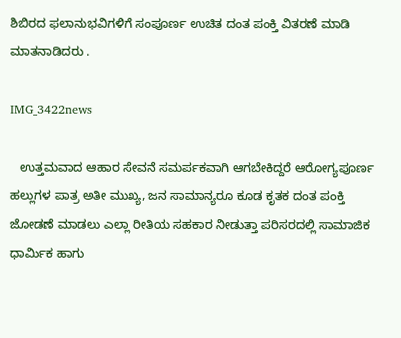ಶಿಬಿರದ ಫಲಾನುಭವಿಗಳಿಗೆ ಸಂಪೂರ್ಣ ಉಚಿತ ದಂತ ಪಂಕ್ತಿ ವಿತರಣೆ ಮಾಡಿ ಮಾತನಾಡಿದರು .

IMG_3422news

   ಉತ್ತಮವಾದ ಆಹಾರ ಸೇವನೆ ಸಮರ್ಪಕವಾಗಿ ಆಗಬೇಕಿದ್ದರೆ ಆರೋಗ್ಯಪೂರ್ಣ ಹಲ್ಲುಗಳ ಪಾತ್ರ ಅತೀ ಮುಖ್ಯ, ಜನ ಸಾಮಾನ್ಯರೂ ಕೂಡ ಕೃತಕ ದಂತ ಪಂಕ್ತಿ ಜೋಡಣೆ ಮಾಡಲು ಎಲ್ಲಾ ರೀತಿಯ ಸಹಕಾರ ನೀಡುತ್ತಾ ಪರಿಸರದಲ್ಲಿ ಸಾಮಾಜಿಕ ಧಾರ್ಮಿಕ ಹಾಗು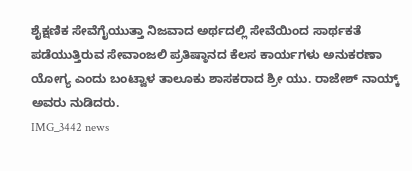ಶೈಕ್ಷಣಿಕ ಸೇವೆಗೈಯುತ್ತಾ ನಿಜವಾದ ಅರ್ಥದಲ್ಲಿ ಸೇವೆಯಿಂದ ಸಾರ್ಥಕತೆ ಪಡೆಯುತ್ತಿರುವ ಸೇವಾಂಜಲಿ ಪ್ರತಿಷ್ಠಾನದ ಕೆಲಸ ಕಾರ್ಯಗಳು ಅನುಕರಣಾ ಯೋಗ್ಯ ಎಂದು ಬಂಟ್ವಾಳ ತಾಲೂಕು ಶಾಸಕರಾದ ಶ್ರೀ ಯು. ರಾಜೇಶ್ ನಾಯ್ಕ್ ಅವರು ನುಡಿದರು.
IMG_3442 news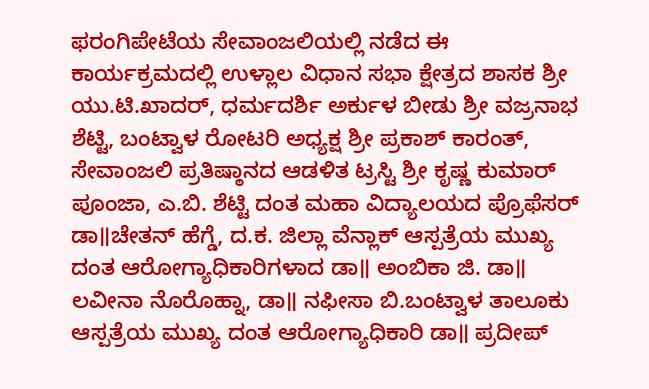ಫರಂಗಿಪೇಟೆಯ ಸೇವಾಂಜಲಿಯಲ್ಲಿ ನಡೆದ ಈ ಕಾರ್ಯಕ್ರಮದಲ್ಲಿ ಉಳ್ಲಾಲ ವಿಧಾನ ಸಭಾ ಕ್ಷೇತ್ರದ ಶಾಸಕ ಶ್ರೀ ಯು.ಟಿ.ಖಾದರ್, ಧರ್ಮದರ್ಶಿ ಅರ್ಕುಳ ಬೀಡು ಶ್ರೀ ವಜ್ರನಾಭ ಶೆಟ್ಟಿ, ಬಂಟ್ವಾಳ ರೋಟರಿ ಅಧ್ಯಕ್ಷ ಶ್ರೀ ಪ್ರಕಾಶ್ ಕಾರಂತ್, ಸೇವಾಂಜಲಿ ಪ್ರತಿಷ್ಠಾನದ ಆಡಳಿತ ಟ್ರಸ್ಟಿ ಶ್ರೀ ಕೃಷ್ಣ ಕುಮಾರ್ ಪೂಂಜಾ, ಎ.ಬಿ. ಶೆಟ್ಟಿ ದಂತ ಮಹಾ ವಿದ್ಯಾಲಯದ ಪ್ರೊಫೆಸರ್ ಡಾ॥ಚೇತನ್ ಹೆಗ್ಡೆ, ದ.ಕ. ಜಿಲ್ಲಾ ವೆನ್ಲಾಕ್ ಆಸ್ಪತ್ರೆಯ ಮುಖ್ಯ ದಂತ ಆರೋಗ್ಯಾಧಿಕಾರಿಗಳಾದ ಡಾ॥ ಅಂಬಿಕಾ ಜಿ. ಡಾ॥ ಲವೀನಾ ನೊರೊಹ್ನಾ, ಡಾ॥ ನಫೀಸಾ ಬಿ.ಬಂಟ್ವಾಳ ತಾಲೂಕು ಆಸ್ಪತ್ರೆಯ ಮುಖ್ಯ ದಂತ ಆರೋಗ್ಯಾಧಿಕಾರಿ ಡಾ॥ ಪ್ರದೀಪ್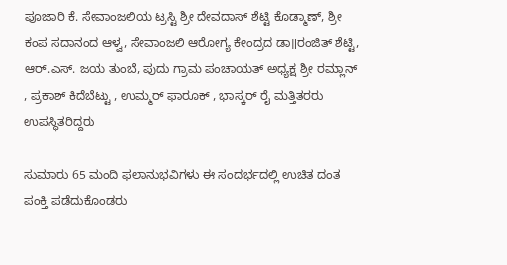ಪೂಜಾರಿ ಕೆ. ಸೇವಾಂಜಲಿಯ ಟ್ರಸ್ಟಿ ಶ್ರೀ ದೇವದಾಸ್ ಶೆಟ್ಟಿ ಕೊಡ್ಮಾಣ್, ಶ್ರೀ ಕಂಪ ಸದಾನಂದ ಆಳ್ವ, ಸೇವಾಂಜಲಿ ಆರೋಗ್ಯ ಕೇಂದ್ರದ ಡಾ॥ರಂಜಿತ್ ಶೆಟ್ಟಿ, ಆರ್.ಎಸ್. ಜಯ ತುಂಬೆ, ಪುದು ಗ್ರಾಮ ಪಂಚಾಯತ್ ಅಧ್ಯಕ್ಷ ಶ್ರೀ ರಮ್ಲಾನ್ , ಪ್ರಕಾಶ್ ಕಿದೆಬೆಟ್ಟು , ಉಮ್ಮರ್ ಫಾರೂಕ್ , ಭಾಸ್ಕರ್ ರೈ ಮತ್ತಿತರರು   ಉಪಸ್ಥಿತರಿದ್ದರು

ಸುಮಾರು 65 ಮಂದಿ ಫಲಾನುಭವಿಗಳು ಈ ಸಂದರ್ಭದಲ್ಲಿ ಉಚಿತ ದಂತ ಪಂಕ್ತಿ ಪಡೆದುಕೊಂಡರು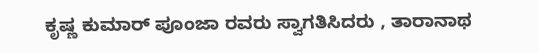ಕೃಷ್ಣ ಕುಮಾರ್ ಪೂಂಜಾ ರವರು ಸ್ವಾಗತಿಸಿದರು , ತಾರಾನಾಥ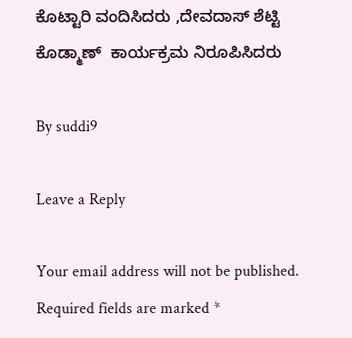ಕೊಟ್ಟಾರಿ ವಂದಿಸಿದರು ,ದೇವದಾಸ್ ಶೆಟ್ಟಿ ಕೊಡ್ಮಾಣ್  ಕಾರ್ಯಕ್ರಮ ನಿರೂಪಿಸಿದರು

By suddi9

Leave a Reply

Your email address will not be published. Required fields are marked *